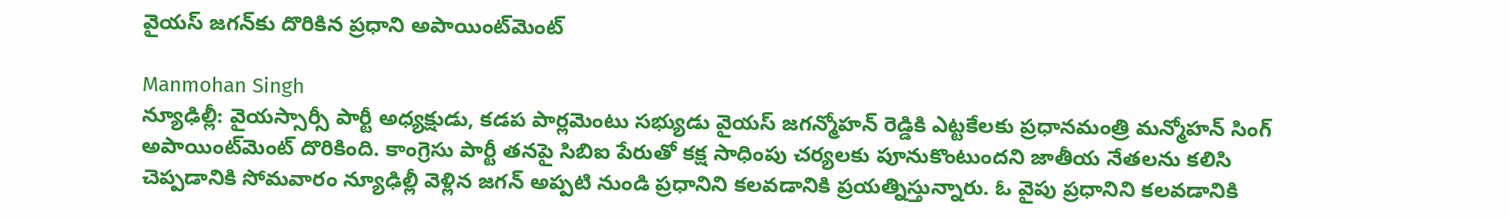వైయస్ జగన్‌కు దొరికిన ప్రధాని అపాయింట్‌మెంట్

Manmohan Singh
న్యూఢిల్లీ: వైయస్సార్సీ పార్టీ అధ్యక్షుడు, కడప పార్లమెంటు సభ్యుడు వైయస్ జగన్మోహన్ రెడ్డికి ఎట్టకేలకు ప్రధానమంత్రి మన్మోహన్ సింగ్ అపాయింట్‌మెంట్ దొరికింది. కాంగ్రెసు పార్టీ తనపై సిబిఐ పేరుతో కక్ష సాధింపు చర్యలకు పూనుకొంటుందని జాతీయ నేతలను కలిసి చెప్పడానికి సోమవారం న్యూఢిల్లీ వెళ్లిన జగన్ అప్పటి నుండి ప్రధానిని కలవడానికి ప్రయత్నిస్తున్నారు. ఓ వైపు ప్రధానిని కలవడానికి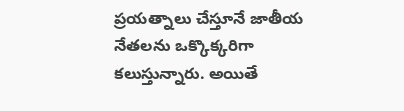ప్రయత్నాలు చేస్తూనే జాతీయ నేతలను ఒక్కొక్కరిగా కలుస్తున్నారు. అయితే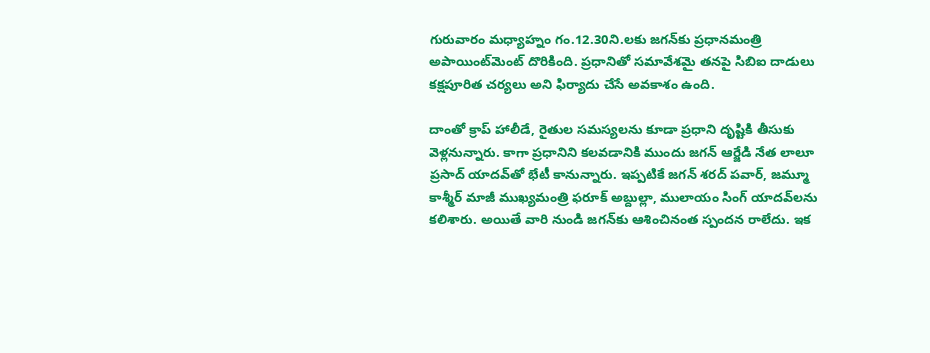గురువారం మధ్యాహ్నం గం.12.30ని.లకు జగన్‌కు ప్రధానమంత్రి అపాయింట్‌మెంట్ దొరికింది. ప్రధానితో సమావేశమై తనపై సిబిఐ దాడులు కక్షపూరిత చర్యలు అని ఫిర్యాదు చేసే అవకాశం ఉంది.

దాంతో క్రాప్ హాలీడే, రైతుల సమస్యలను కూడా ప్రధాని దృష్టికి తీసుకు వెళ్లనున్నారు. కాగా ప్రధానిని కలవడానికి ముందు జగన్ ఆర్జేడి నేత లాలూ ప్రసాద్ యాదవ్‌తో భేటీ కానున్నారు. ఇప్పటికే జగన్ శరద్ పవార్, జమ్మూ కాశ్మీర్ మాజీ ముఖ్యమంత్రి ఫరూక్ అబ్దుల్లా, ములాయం సింగ్ యాదవ్‌లను కలిశారు. అయితే వారి నుండి జగన్‌కు ఆశించినంత స్పందన రాలేదు. ఇక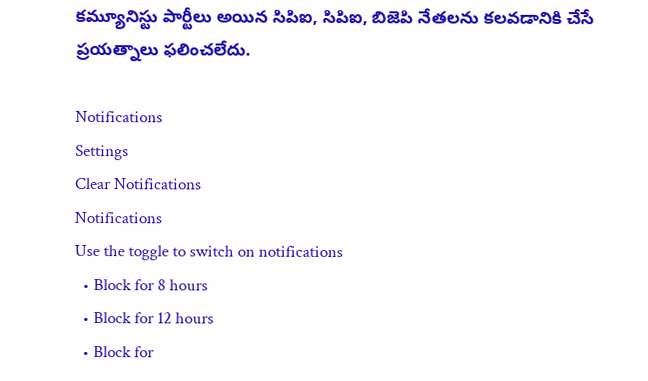కమ్యూనిస్టు పార్టీలు అయిన సిపిఐ, సిపిఐ, బిజెపి నేతలను కలవడానికి చేసే ప్రయత్నాలు ఫలించలేదు.

Notifications
Settings
Clear Notifications
Notifications
Use the toggle to switch on notifications
  • Block for 8 hours
  • Block for 12 hours
  • Block for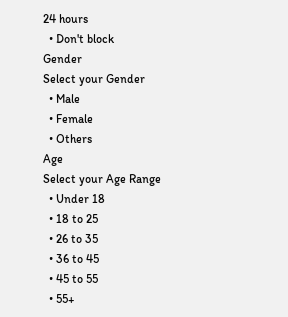24 hours
  • Don't block
Gender
Select your Gender
  • Male
  • Female
  • Others
Age
Select your Age Range
  • Under 18
  • 18 to 25
  • 26 to 35
  • 36 to 45
  • 45 to 55
  • 55+